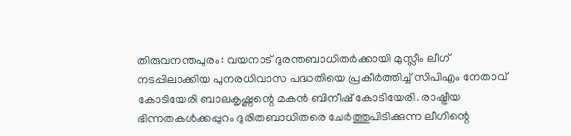തിരുവനന്തപുരം: വയനാട് ദുരന്തബാധിതർക്കായി മുസ്ലീം ലീഗ് നടപ്പിലാക്കിയ പുനരധിവാസ പദ്ധതിയെ പ്രകീർത്തിച്ച് സിപിഎം നേതാവ് കോടിയേരി ബാലകൃഷ്ണന്റെ മകൻ ബിനീഷ് കോടിയേരി. രാഷ്ട്രീയ ഭിന്നതകൾക്കപ്പുറം ദുരിതബാധിതരെ ചേർത്തുപിടിക്കുന്ന ലീഗിന്റെ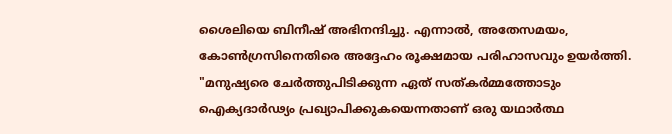ശൈലിയെ ബിനീഷ് അഭിനന്ദിച്ചു. എന്നാൽ, അതേസമയം, കോൺഗ്രസിനെതിരെ അദ്ദേഹം രൂക്ഷമായ പരിഹാസവും ഉയർത്തി. "മനുഷ്യരെ ചേർത്തുപിടിക്കുന്ന ഏത് സത്കർമ്മത്തോടും ഐക്യദാർഢ്യം പ്രഖ്യാപിക്കുകയെന്നതാണ് ഒരു യഥാർത്ഥ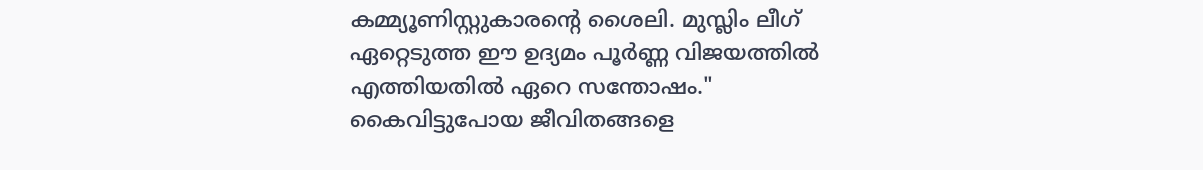കമ്മ്യൂണിസ്റ്റുകാരന്റെ ശൈലി. മുസ്ലിം ലീഗ് ഏറ്റെടുത്ത ഈ ഉദ്യമം പൂർണ്ണ വിജയത്തിൽ എത്തിയതിൽ ഏറെ സന്തോഷം."
കൈവിട്ടുപോയ ജീവിതങ്ങളെ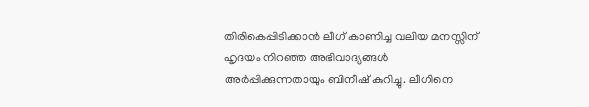തിരികെപ്പിടിക്കാൻ ലീഗ് കാണിച്ച വലിയ മനസ്സിന് ഹൃദയം നിറഞ്ഞ അഭിവാദ്യങ്ങൾ അർപ്പിക്കുന്നതായും ബിനീഷ് കുറിച്ചു. ലീഗിനെ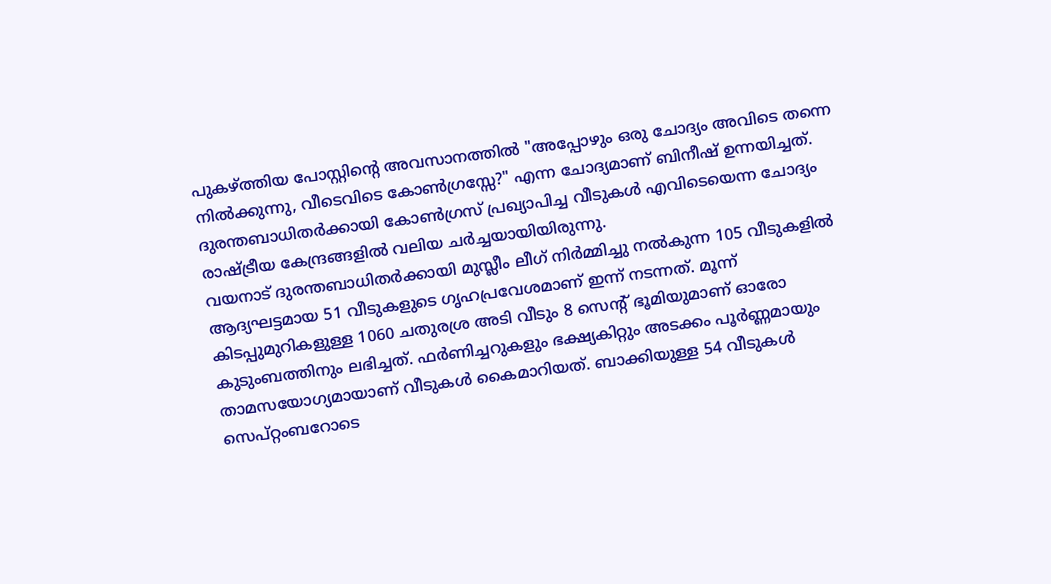പുകഴ്ത്തിയ പോസ്റ്റിന്റെ അവസാനത്തിൽ "അപ്പോഴും ഒരു ചോദ്യം അവിടെ തന്നെ നിൽക്കുന്നു, വീടെവിടെ കോൺഗ്രസ്സേ?" എന്ന ചോദ്യമാണ് ബിനീഷ് ഉന്നയിച്ചത്. ദുരന്തബാധിതർക്കായി കോൺഗ്രസ് പ്രഖ്യാപിച്ച വീടുകൾ എവിടെയെന്ന ചോദ്യം രാഷ്ട്രീയ കേന്ദ്രങ്ങളിൽ വലിയ ചർച്ചയായിയിരുന്നു.
വയനാട് ദുരന്തബാധിതർക്കായി മുസ്ലീം ലീഗ് നിർമ്മിച്ചു നൽകുന്ന 105 വീടുകളിൽ ആദ്യഘട്ടമായ 51 വീടുകളുടെ ഗൃഹപ്രവേശമാണ് ഇന്ന് നടന്നത്. മൂന്ന് കിടപ്പുമുറികളുള്ള 1060 ചതുരശ്ര അടി വീടും 8 സെന്റ് ഭൂമിയുമാണ് ഓരോ കുടുംബത്തിനും ലഭിച്ചത്. ഫർണിച്ചറുകളും ഭക്ഷ്യകിറ്റും അടക്കം പൂർണ്ണമായും താമസയോഗ്യമായാണ് വീടുകൾ കൈമാറിയത്. ബാക്കിയുള്ള 54 വീടുകൾ സെപ്റ്റംബറോടെ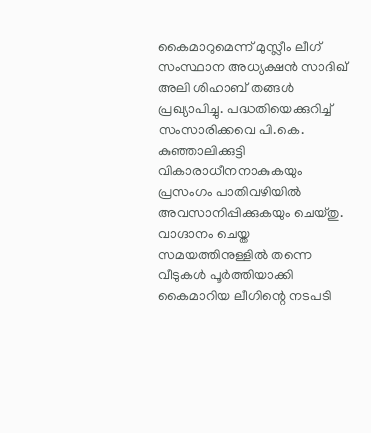കൈമാറുമെന്ന് മുസ്ലീം ലീഗ് സംസ്ഥാന അധ്യക്ഷൻ സാദിഖ് അലി ശിഹാബ് തങ്ങൾ പ്രഖ്യാപിച്ചു. പദ്ധതിയെക്കുറിച്ച് സംസാരിക്കവെ പി.കെ. കുഞ്ഞാലിക്കുട്ടി വികാരാധീനനാകുകയും പ്രസംഗം പാതിവഴിയിൽ അവസാനിപ്പിക്കുകയും ചെയ്തു. വാഗ്ദാനം ചെയ്ത സമയത്തിനുള്ളിൽ തന്നെ വീടുകൾ പൂർത്തിയാക്കി കൈമാറിയ ലീഗിന്റെ നടപടി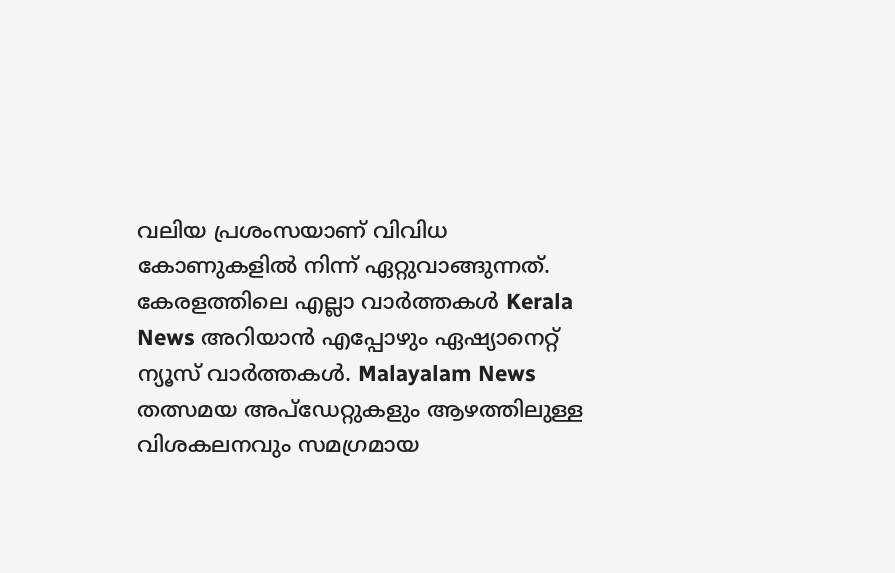വലിയ പ്രശംസയാണ് വിവിധ കോണുകളിൽ നിന്ന് ഏറ്റുവാങ്ങുന്നത്.
കേരളത്തിലെ എല്ലാ വാർത്തകൾ Kerala News അറിയാൻ എപ്പോഴും ഏഷ്യാനെറ്റ് ന്യൂസ് വാർത്തകൾ. Malayalam News തത്സമയ അപ്ഡേറ്റുകളും ആഴത്തിലുള്ള വിശകലനവും സമഗ്രമായ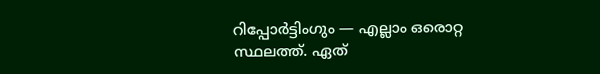റിപ്പോർട്ടിംഗും — എല്ലാം ഒരൊറ്റ സ്ഥലത്ത്. ഏത്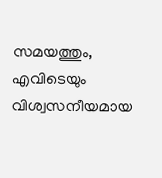സമയത്തും, എവിടെയും വിശ്വസനീയമായ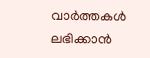വാർത്തകൾ ലഭിക്കാൻ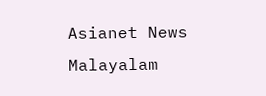Asianet News Malayalam